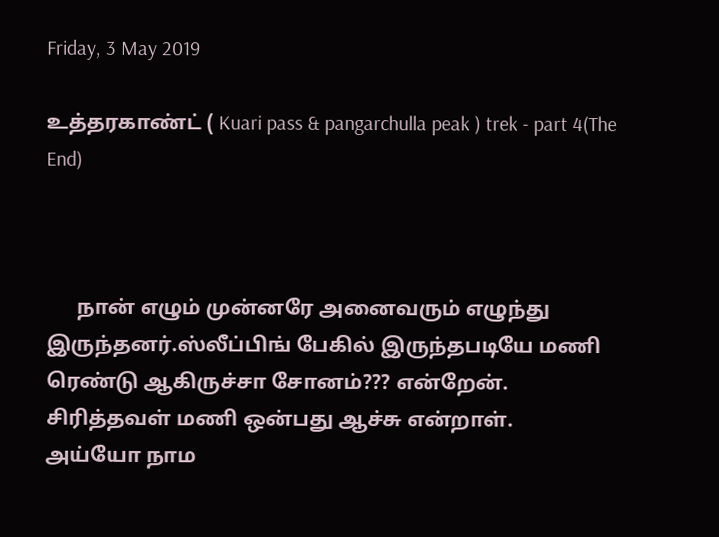Friday, 3 May 2019

உத்தரகாண்ட் ( Kuari pass & pangarchulla peak ) trek - part 4(The End)



      நான் எழும் முன்னரே அனைவரும் எழுந்து இருந்தனர்.ஸ்லீப்பிங் பேகில் இருந்தபடியே மணி ரெண்டு ஆகிருச்சா சோனம்??? என்றேன்.
சிரித்தவள் மணி ஒன்பது ஆச்சு என்றாள்.
அய்யோ நாம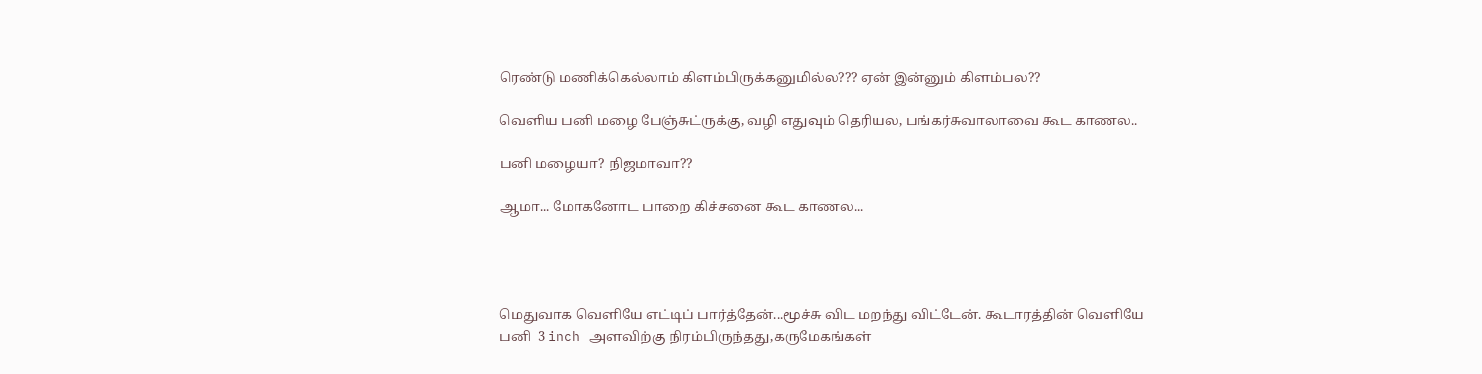ரெண்டு மணிக்கெல்லாம் கிளம்பிருக்கனுமில்ல??? ஏன் இன்னும் கிளம்பல??

வெளிய பனி மழை பேஞ்சுட்ருக்கு, வழி எதுவும் தெரியல, பங்கர்சுவாலாவை கூட காணல..

பனி மழையா? நிஜமாவா??

ஆமா... மோகனோட பாறை கிச்சனை கூட காணல...




மெதுவாக வெளியே எட்டிப் பார்த்தேன்...மூச்சு விட மறந்து விட்டேன். கூடாரத்தின் வெளியே பனி  3 inch அளவிற்கு நிரம்பிருந்தது,கருமேகங்கள்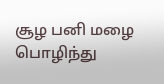சூழ பனி மழை பொழிந்து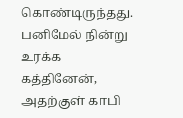கொண்டிருந்தது.
பனிமேல் நின்று உரக்க கத்தினேன், அதற்குள் காபி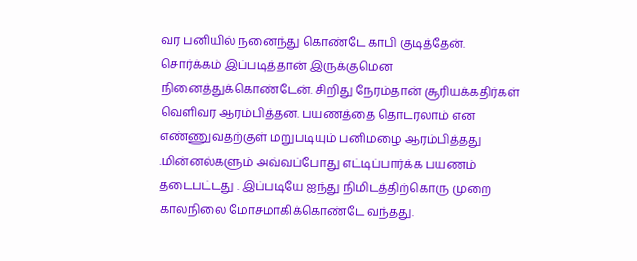வர பனியில் நனைந்து கொண்டே காபி குடித்தேன்.
சொர்க்கம் இப்படித்தான் இருக்குமென நினைத்துக்கொண்டேன். சிறிது நேரம்தான் சூரியக்கதிர்கள் வெளிவர ஆரம்பித்தன. பயணத்தை தொடரலாம் என எண்ணுவதற்குள் மறுபடியும் பனிமழை ஆரம்பித்தது .மின்னல்களும் அவ்வப்போது எட்டிப்பார்க்க பயணம் தடைபட்டது . இப்படியே ஐந்து நிமிடத்திற்கொரு முறை காலநிலை மோசமாகிக்கொண்டே வந்தது.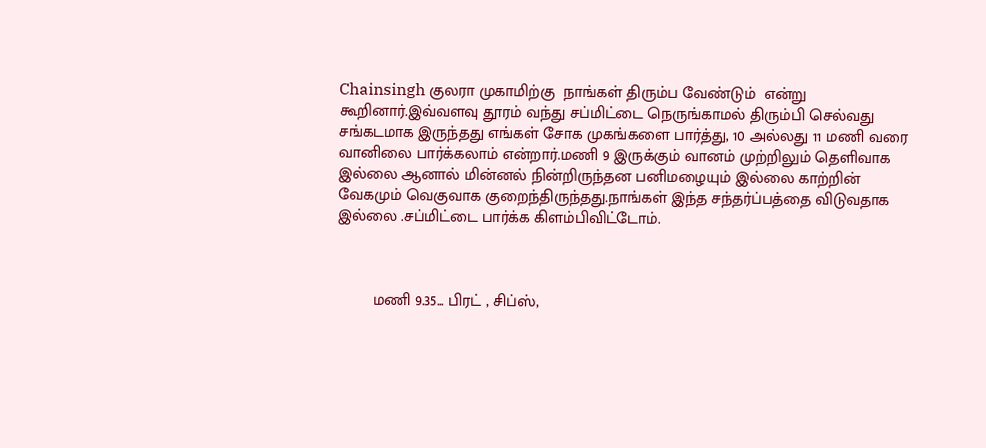Chainsingh குலரா முகாமிற்கு  நாங்கள் திரும்ப வேண்டும்  என்று கூறினார்.இவ்வளவு தூரம் வந்து சப்மிட்டை நெருங்காமல் திரும்பி செல்வது சங்கடமாக இருந்தது எங்கள் சோக முகங்களை பார்த்து, 10 அல்லது 11 மணி வரை வானிலை பார்க்கலாம் என்றார்.மணி 9 இருக்கும் வானம் முற்றிலும் தெளிவாக இல்லை ஆனால் மின்னல் நின்றிருந்தன பனிமழையும் இல்லை காற்றின் வேகமும் வெகுவாக குறைந்திருந்தது.நாங்கள் இந்த சந்தர்ப்பத்தை விடுவதாக இல்லை .சப்மிட்டை பார்க்க கிளம்பிவிட்டோம்.



        மணி 9.35... பிரட் , சிப்ஸ்,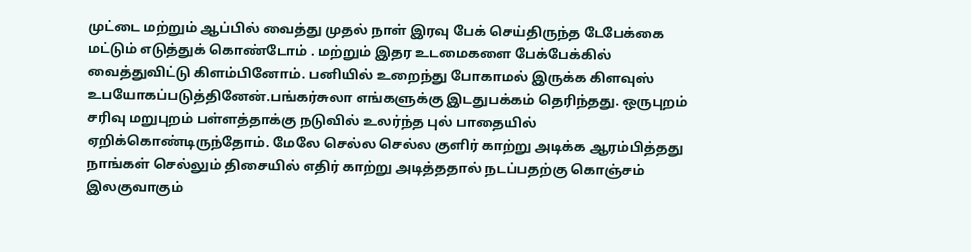முட்டை மற்றும் ஆப்பில் வைத்து முதல் நாள் இரவு பேக் செய்திருந்த டேபேக்கை மட்டும் எடுத்துக் கொண்டோம் . மற்றும் இதர உடமைகளை பேக்பேக்கில் வைத்துவிட்டு கிளம்பினோம். பனியில் உறைந்து போகாமல் இருக்க கிளவுஸ் உபயோகப்படுத்தினேன்.பங்கர்சுலா எங்களுக்கு இடதுபக்கம் தெரிந்தது. ஒருபுறம் சரிவு மறுபுறம் பள்ளத்தாக்கு நடுவில் உலர்ந்த புல் பாதையில் ஏறிக்கொண்டிருந்தோம். மேலே செல்ல செல்ல குளிர் காற்று அடிக்க ஆரம்பித்தது நாங்கள் செல்லும் திசையில் எதிர் காற்று அடித்ததால் நடப்பதற்கு கொஞ்சம் இலகுவாகும்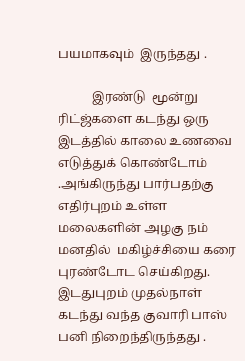பயமாகவும்  இருந்தது .

           இரண்டு  மூன்று ரிட்ஜ்களை கடந்து ஒரு இடத்தில் காலை உணவை எடுத்துக் கொண்டோம் .அங்கிருந்து பார்பதற்கு எதிர்புறம் உள்ள மலைகளின் அழகு நம் மனதில்  மகிழ்ச்சியை கரை புரண்டோட செய்கிறது. இடதுபுறம் முதல்நாள் கடந்து வந்த குவாரி பாஸ் பனி நிறைந்திருந்தது .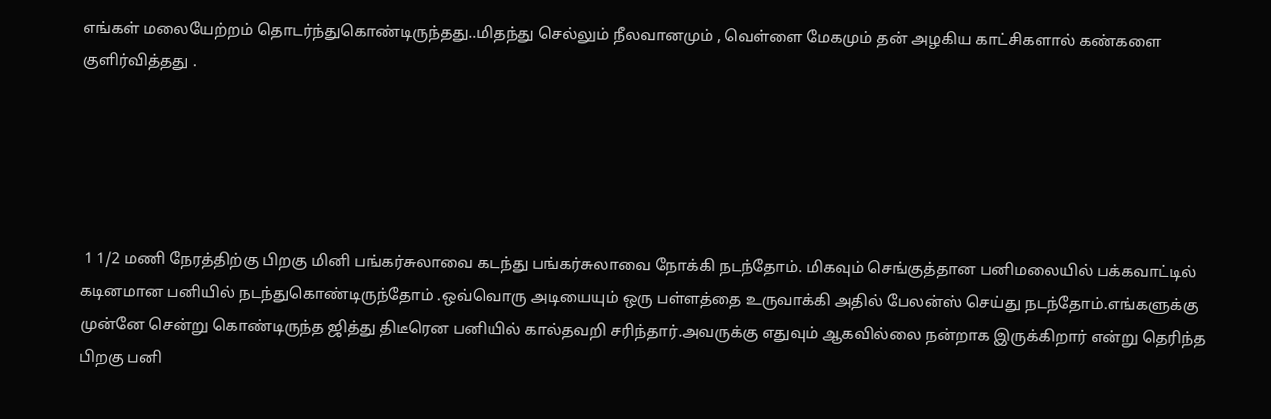எங்கள் மலையேற்றம் தொடர்ந்துகொண்டிருந்தது..மிதந்து செல்லும் நீலவானமும் , வெள்ளை மேகமும் தன் அழகிய காட்சிகளால் கண்களை குளிர்வித்தது .





 1 1/2 மணி நேரத்திற்கு பிறகு மினி பங்கர்சுலாவை கடந்து பங்கர்சுலாவை நோக்கி நடந்தோம். மிகவும் செங்குத்தான பனிமலையில் பக்கவாட்டில் கடினமான பனியில் நடந்துகொண்டிருந்தோம் .ஒவ்வொரு அடியையும் ஒரு பள்ளத்தை உருவாக்கி அதில் பேலன்ஸ் செய்து நடந்தோம்.எங்களுக்கு முன்னே சென்று கொண்டிருந்த ஜித்து திடீரென பனியில் கால்தவறி சரிந்தார்.அவருக்கு எதுவும் ஆகவில்லை நன்றாக இருக்கிறார் என்று தெரிந்த பிறகு பனி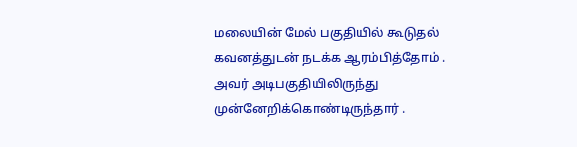மலையின் மேல் பகுதியில் கூடுதல் கவனத்துடன் நடக்க ஆரம்பித்தோம் . அவர் அடிபகுதியிலிருந்து முன்னேறிக்கொண்டிருந்தார் .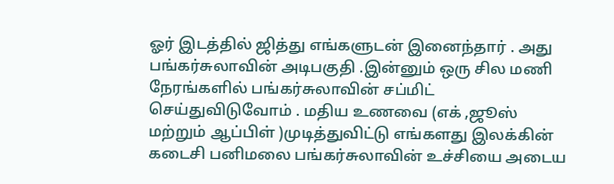ஓர் இடத்தில் ஜித்து எங்களுடன் இனைந்தார் . அது பங்கர்சுலாவின் அடிபகுதி .இன்னும் ஒரு சில மணி நேரங்களில் பங்கர்சுலாவின் சப்மிட் செய்துவிடுவோம் . மதிய உணவை (எக் ,ஜூஸ் மற்றும் ஆப்பிள் )முடித்துவிட்டு எங்களது இலக்கின் கடைசி பனிமலை பங்கர்சுலாவின் உச்சியை அடைய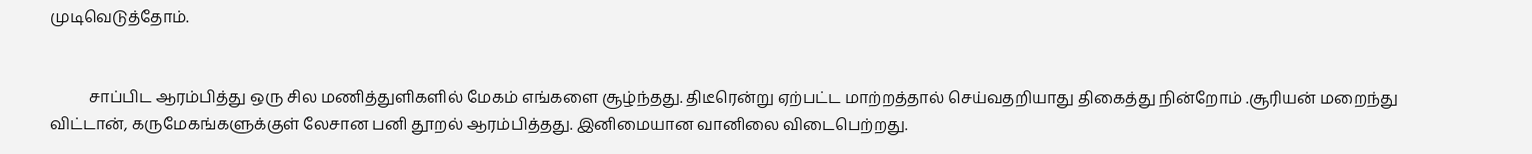முடிவெடுத்தோம்.


          சாப்பிட ஆரம்பித்து ஒரு சில மணித்துளிகளில் மேகம் எங்களை சூழ்ந்தது. திடீரென்று ஏற்பட்ட மாற்றத்தால் செய்வதறியாது திகைத்து நின்றோம் .சூரியன் மறைந்து விட்டான், கருமேகங்களுக்குள் லேசான பனி தூறல் ஆரம்பித்தது. இனிமையான வானிலை விடைபெற்றது.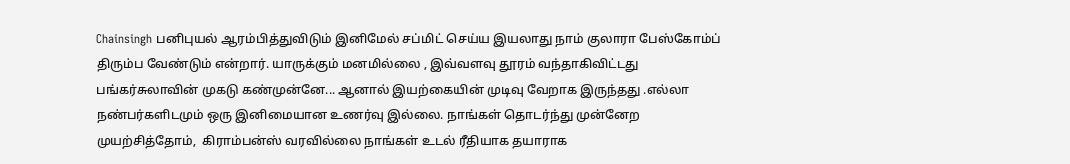Chainsingh பனிபுயல் ஆரம்பித்துவிடும் இனிமேல் சப்மிட் செய்ய இயலாது நாம் குலாரா பேஸ்கோம்ப் திரும்ப வேண்டும் என்றார். யாருக்கும் மனமில்லை , இவ்வளவு தூரம் வந்தாகிவிட்டது பங்கர்சுலாவின் முகடு கண்முன்னே... ஆனால் இயற்கையின் முடிவு வேறாக இருந்தது .எல்லா நண்பர்களிடமும் ஒரு இனிமையான உணர்வு இல்லை. நாங்கள் தொடர்ந்து முன்னேற முயற்சித்தோம்,  கிராம்பன்ஸ் வரவில்லை நாங்கள் உடல் ரீதியாக தயாராக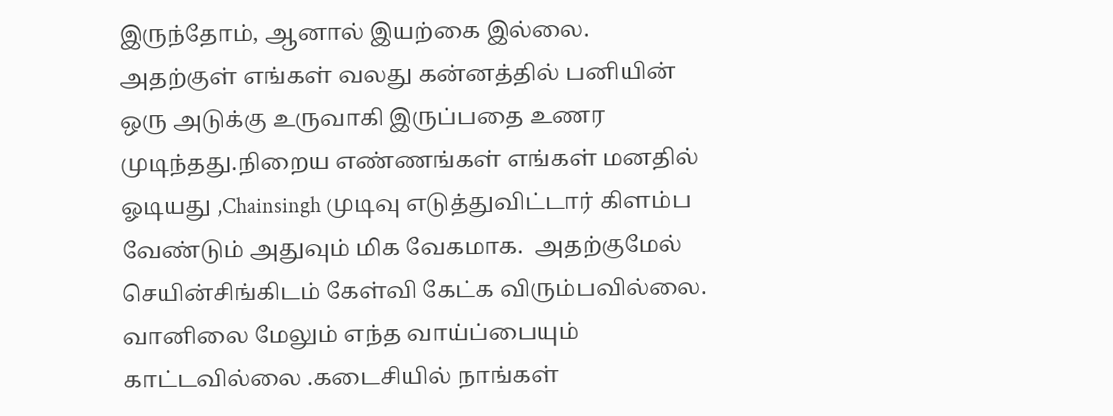இருந்தோம், ஆனால் இயற்கை இல்லை.
அதற்குள் எங்கள் வலது கன்னத்தில் பனியின் ஒரு அடுக்கு உருவாகி இருப்பதை உணர முடிந்தது.நிறைய எண்ணங்கள் எங்கள் மனதில் ஓடியது ,Chainsingh முடிவு எடுத்துவிட்டார் கிளம்ப வேண்டும் அதுவும் மிக வேகமாக.  அதற்குமேல் செயின்சிங்கிடம் கேள்வி கேட்க விரும்பவில்லை. வானிலை மேலும் எந்த வாய்ப்பையும் காட்டவில்லை .கடைசியில் நாங்கள்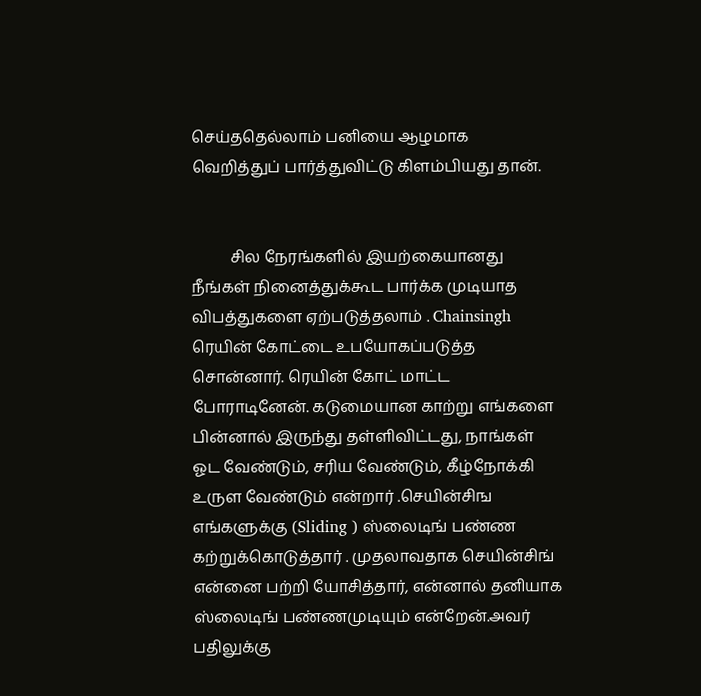செய்ததெல்லாம் பனியை ஆழமாக வெறித்துப் பார்த்துவிட்டு கிளம்பியது தான்.


          சில நேரங்களில் இயற்கையானது நீங்கள் நினைத்துக்கூட பார்க்க முடியாத விபத்துகளை ஏற்படுத்தலாம் . Chainsingh ரெயின் கோட்டை உபயோகப்படுத்த சொன்னார். ரெயின் கோட் மாட்ட போராடினேன். கடுமையான காற்று எங்களை பின்னால் இருந்து தள்ளிவிட்டது, நாங்கள் ஓட வேண்டும், சரிய வேண்டும், கீழ்நோக்கி உருள வேண்டும் என்றார் .செயின்சிங எங்களுக்கு (Sliding ) ஸ்லைடிங் பண்ண கற்றுக்கொடுத்தார் . முதலாவதாக செயின்சிங் என்னை பற்றி யோசித்தார், என்னால் தனியாக ஸ்லைடிங் பண்ணமுடியும் என்றேன்.அவர் பதிலுக்கு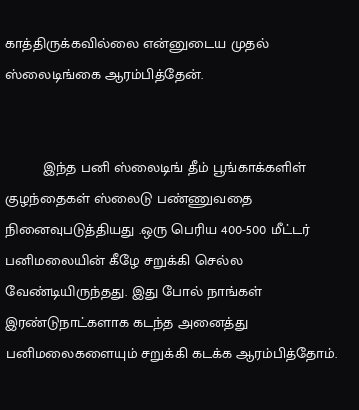காத்திருக்கவில்லை என்னுடைய முதல் ஸ்லைடிங்கை ஆரம்பித்தேன்.


         இந்த பனி ஸ்லைடிங் தீம் பூங்காக்களிள் குழந்தைகள் ஸ்லைடு பண்ணுவதை நினைவுபடுத்தியது .ஒரு பெரிய 400-500 மீட்டர் பனிமலையின் கீழே சறுக்கி செல்ல வேண்டியிருந்தது. இது போல் நாங்கள் இரண்டுநாட்களாக கடந்த அனைத்து பனிமலைகளையும் சறுக்கி கடக்க ஆரம்பித்தோம்.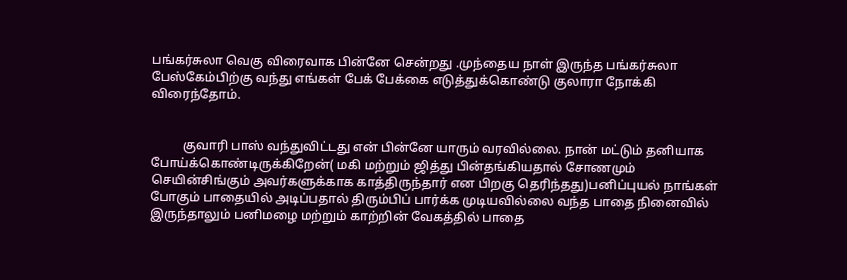பங்கர்சுலா வெகு விரைவாக பின்னே சென்றது .முந்தைய நாள் இருந்த பங்கர்சுலா பேஸ்கேம்பிற்கு வந்து எங்கள் பேக் பேக்கை எடுத்துக்கொண்டு குலாரா நோக்கி விரைந்தோம்.


          குவாரி பாஸ் வந்துவிட்டது என் பின்னே யாரும் வரவில்லை. நான் மட்டும் தனியாக போய்க்கொண்டிருக்கிறேன்( மகி மற்றும் ஜித்து பின்தங்கியதால் சோணமும் செயின்சிங்கும் அவர்களுக்காக காத்திருந்தார் என பிறகு தெரிந்தது)பனிப்புயல் நாங்கள் போகும் பாதையில் அடிப்பதால் திரும்பிப் பார்க்க முடியவில்லை வந்த பாதை நினைவில் இருந்தாலும் பனிமழை மற்றும் காற்றின் வேகத்தில் பாதை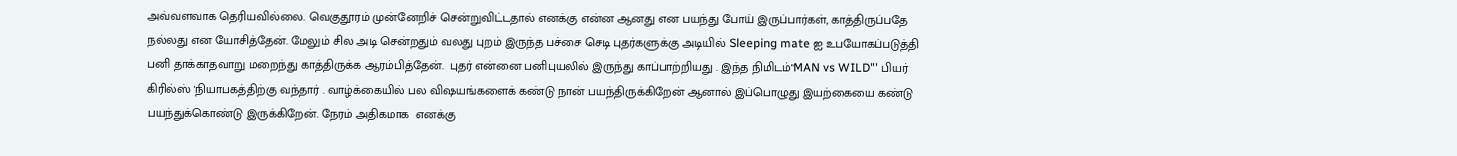அவ்வளவாக தெரியவில்லை. வெகுதூரம் முன்னேறிச் சென்றுவிட்டதால் எனக்கு என்ன ஆனது என பயந்து போய் இருப்பார்கள், காத்திருப்பதே நல்லது என யோசித்தேன். மேலும் சில அடி சென்றதும் வலது புறம் இருந்த பச்சை செடி புதர்களுக்கு அடியில் Sleeping mate ஐ உபயோகப்படுத்தி பனி தாக்காதவாறு மறைந்து காத்திருக்க ஆரம்பித்தேன்.  புதர் என்னை பனிபுயலில் இருந்து காப்பாற்றியது . இந்த நிமிடம்"MAN vs WILD"' பியர் கிரில்ஸ் 'நியாபகத்திற்கு வந்தார் . வாழ்க்கையில் பல விஷயங்களைக் கண்டு நான் பயந்திருக்கிறேன் ஆனால் இப்பொழுது இயற்கையை கண்டு பயந்துக்கொண்டு இருக்கிறேன். நேரம் அதிகமாக  எனக்கு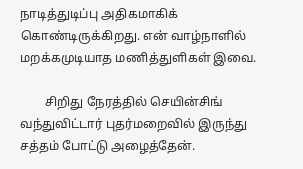நாடித்துடிப்பு அதிகமாகிக் கொண்டிருக்கிறது. என் வாழ்நாளில் மறக்கமுடியாத மணித்துளிகள் இவை.

        சிறிது நேரத்தில் செயின்சிங் வந்துவிட்டார் புதர்மறைவில் இருந்து சத்தம் போட்டு அழைத்தேன்.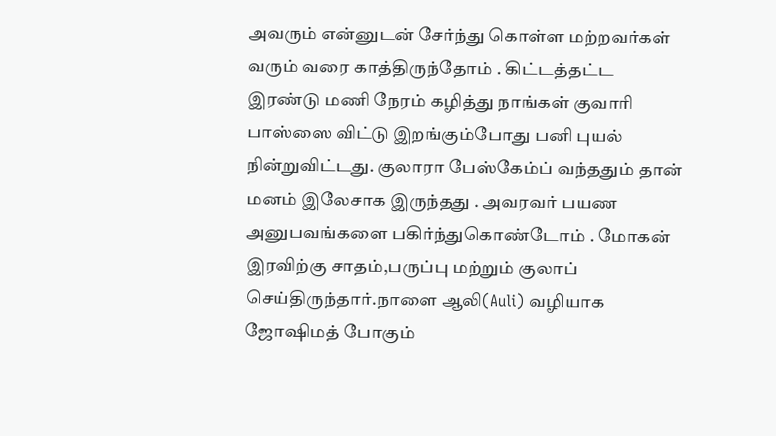அவரும் என்னுடன் சேர்ந்து கொள்ள மற்றவர்கள் வரும் வரை காத்திருந்தோம் . கிட்டத்தட்ட இரண்டு மணி நேரம் கழித்து நாங்கள் குவாரி பாஸ்ஸை விட்டு இறங்கும்போது பனி புயல் நின்றுவிட்டது. குலாரா பேஸ்கேம்ப் வந்ததும் தான் மனம் இலேசாக இருந்தது . அவரவர் பயண அனுபவங்களை பகிர்ந்துகொண்டோம் . மோகன் இரவிற்கு சாதம்,பருப்பு மற்றும் குலாப் செய்திருந்தார்.நாளை ஆலி(Auli) வழியாக ஜோஷிமத் போகும்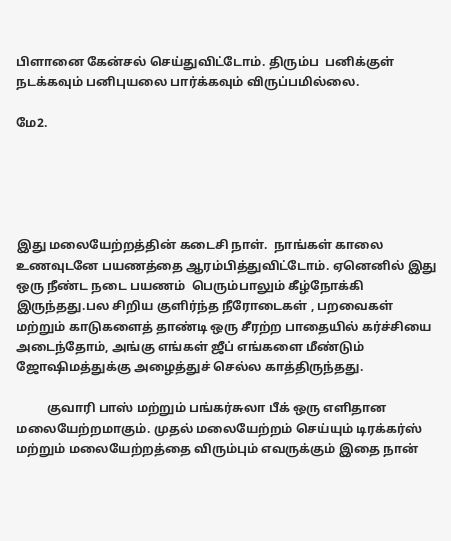பிளானை கேன்சல் செய்துவிட்டோம். திரும்ப  பனிக்குள் நடக்கவும் பனிபுயலை பார்க்கவும் விருப்பமில்லை.

மே2.





இது மலையேற்றத்தின் கடைசி நாள்.  நாங்கள் காலை உணவுடனே பயணத்தை ஆரம்பித்துவிட்டோம். ஏனெனில் இது ஒரு நீண்ட நடை பயணம்  பெரும்பாலும் கீழ்நோக்கி இருந்தது.பல சிறிய குளிர்ந்த நீரோடைகள் , பறவைகள் மற்றும் காடுகளைத் தாண்டி ஒரு சீரற்ற பாதையில் கர்ச்சியை அடைந்தோம், அங்கு எங்கள் ஜீப் எங்களை மீண்டும் ஜோஷிமத்துக்கு அழைத்துச் செல்ல காத்திருந்தது.

          குவாரி பாஸ் மற்றும் பங்கர்சுலா பீக் ஒரு எளிதான மலையேற்றமாகும். முதல் மலையேற்றம் செய்யும் டிரக்கர்ஸ் மற்றும் மலையேற்றத்தை விரும்பும் எவருக்கும் இதை நான்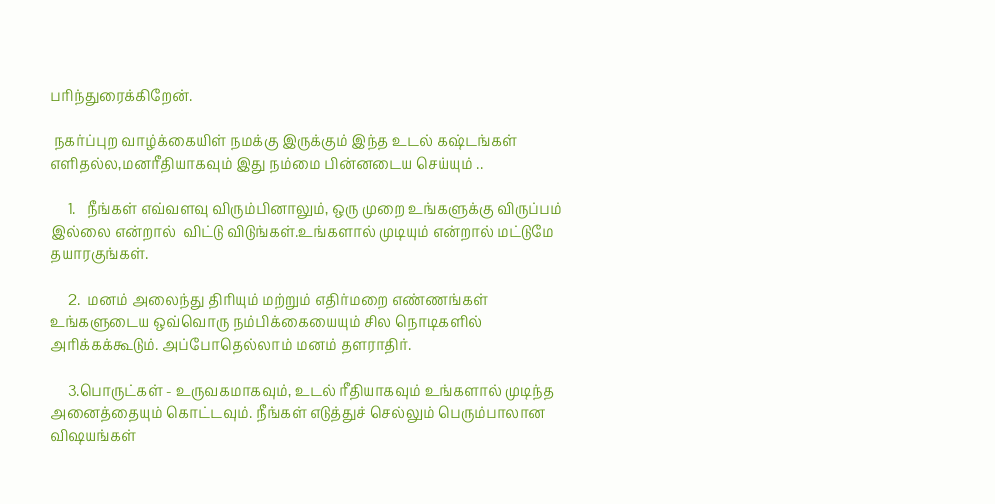பரிந்துரைக்கிறேன்.

 நகர்ப்புற வாழ்க்கையிள் நமக்கு இருக்கும் இந்த உடல் கஷ்டங்கள் எளிதல்ல,மனரீதியாகவும் இது நம்மை பின்னடைய செய்யும் ..

     1.   நீங்கள் எவ்வளவு விரும்பினாலும், ஒரு முறை உங்களுக்கு விருப்பம் இல்லை என்றால்  விட்டு விடுங்கள்.உங்களால் முடியும் என்றால் மட்டுமே தயாரகுங்கள்.

     2.  மனம் அலைந்து திரியும் மற்றும் எதிர்மறை எண்ணங்கள் உங்களுடைய ஒவ்வொரு நம்பிக்கையையும் சில நொடிகளில் அரிக்கக்கூடும். அப்போதெல்லாம் மனம் தளராதிர்.

     3.பொருட்கள் - உருவகமாகவும், உடல் ரீதியாகவும் உங்களால் முடிந்த அனைத்தையும் கொட்டவும். நீங்கள் எடுத்துச் செல்லும் பெரும்பாலான விஷயங்கள்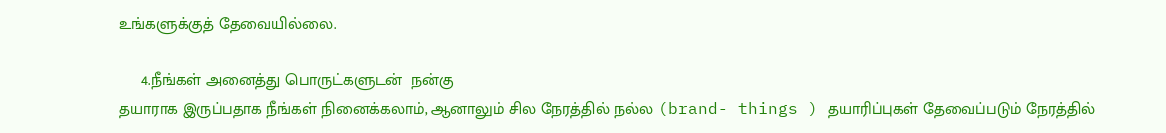உங்களுக்குத் தேவையில்லை.

     4.நீங்கள் அனைத்து பொருட்களுடன்  நன்கு
தயாராக இருப்பதாக நீங்கள் நினைக்கலாம், ஆனாலும் சில நேரத்தில் நல்ல (brand- things ) தயாரிப்புகள் தேவைப்படும் நேரத்தில்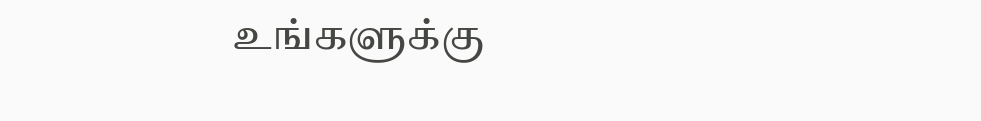உங்களுக்கு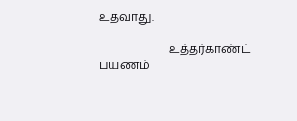உதவாது.

                        உத்தர்காண்ட் பயணம்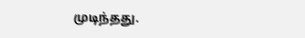முடிந்தது.